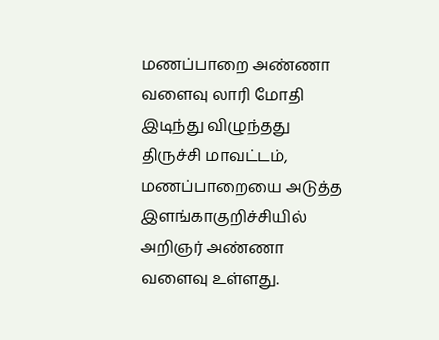மணப்பாறை அண்ணா வளைவு லாரி மோதி இடிந்து விழுந்தது
திருச்சி மாவட்டம், மணப்பாறையை அடுத்த இளங்காகுறிச்சியில் அறிஞர் அண்ணா வளைவு உள்ளது.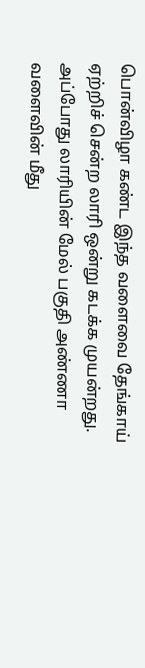பொன்விழா கண்ட இந்த வளைவை தேங்காய் ஏற்றிச் சென்ற லாரி ஒன்று கடக்க முயன்றது. அப்போது லாரியின் மேல் பகுதி அண்ணா வளைவின் மீது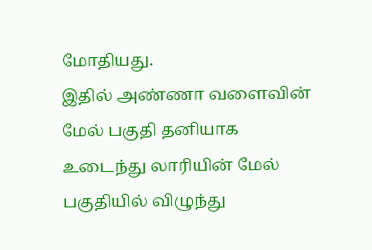மோதியது.
இதில் அண்ணா வளைவின் மேல் பகுதி தனியாக உடைந்து லாரியின் மேல் பகுதியில் விழுந்து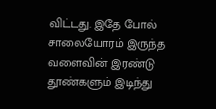விட்டது. இதே போல் சாலையோரம் இருந்த வளைவின் இரண்டு தூண்களும் இடிந்து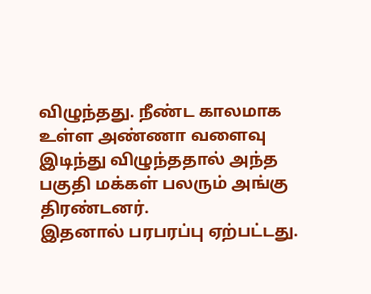விழுந்தது. நீண்ட காலமாக உள்ள அண்ணா வளைவு இடிந்து விழுந்ததால் அந்த பகுதி மக்கள் பலரும் அங்கு திரண்டனர்.
இதனால் பரபரப்பு ஏற்பட்டது.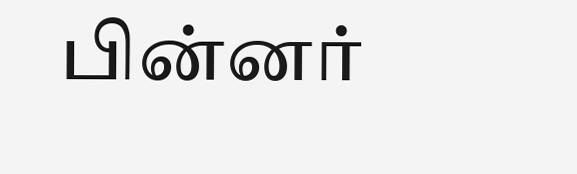பின்னர்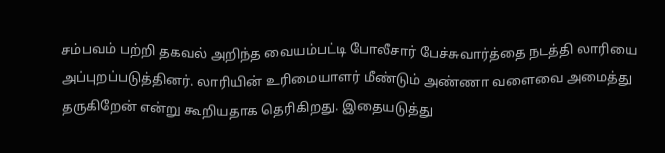சம்பவம் பற்றி தகவல் அறிந்த வையம்பட்டி போலீசார் பேச்சுவார்த்தை நடத்தி லாரியை அப்புறப்படுத்தினர். லாரியின் உரிமையாளர் மீண்டும் அண்ணா வளைவை அமைத்து தருகிறேன் என்று கூறியதாக தெரிகிறது. இதையடுத்து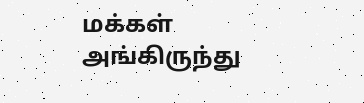மக்கள் அங்கிருந்து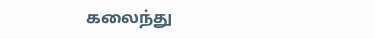கலைந்து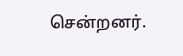சென்றனர்.